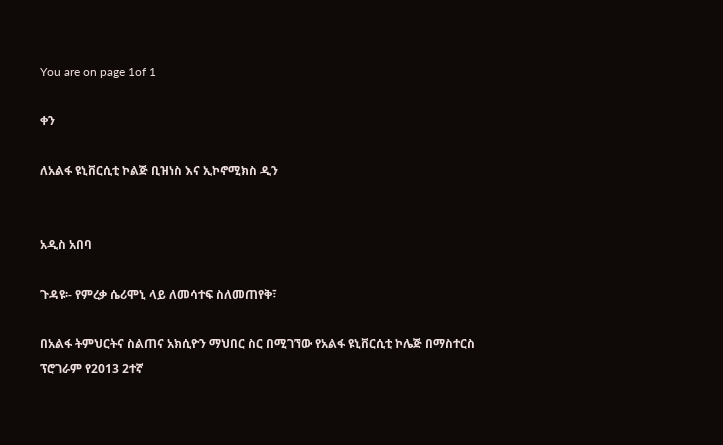You are on page 1of 1

ቀን

ለአልፋ ዩኒቨርሲቲ ኮልጅ ቢዝነስ እና ኢኮኖሚክስ ዲን


አዲስ አበባ

ጉዳዩ፡- የምረቃ ሴሪሞኒ ላይ ለመሳተፍ ስለመጠየቅ፣

በአልፋ ትምህርትና ስልጠና አክሲዮን ማህበር ስር በሚገኘው የአልፋ ዩኒቨርሲቲ ኮሌጅ በማስተርስ ፕሮገራም የ2013 2ተኛ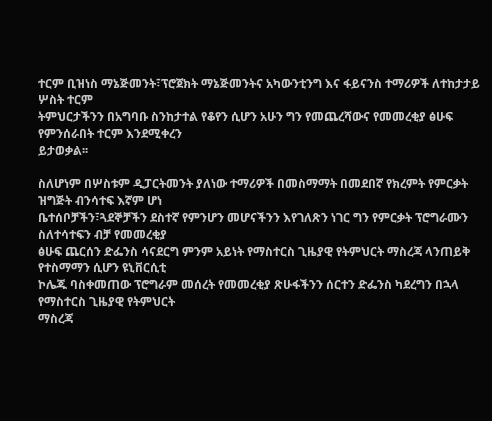ተርም ቢዝነስ ማኔጅመንት፣ፕሮጀክት ማኔጅመንትና አካውንቲንግ እና ፋይናንስ ተማሪዎች ለተከታታይ ሦስት ተርም
ትምህርታችንን በአግባቡ ስንከታተል የቆየን ሲሆን አሁን ግን የመጨረሻውና የመመረቂያ ፅሁፍ የምንሰራበት ተርም እንደሚቀረን
ይታወቃል፡፡

ስለሆነም በሦስቱም ዲፓርትመንት ያለነው ተማሪዎች በመስማማት በመደበኛ የክረምት የምርቃት ዝግጅት ብንሳተፍ እኛም ሆነ
ቤተሰቦቻችን፣ጓደኞቻችን ደስተኛ የምንሆን መሆናችንን እየገለጽን ነገር ግን የምርቃት ፕሮግራሙን ስለተሳተፍን ብቻ የመመረቂያ
ፅሁፍ ጨርሰን ድፌንስ ሳናደርግ ምንም አይነት የማስተርስ ጊዜያዊ የትምህርት ማስረጃ ላንጠይቅ የተስማማን ሲሆን ዩኒቨርሲቲ
ኮሌጁ ባስቀመጠው ፕሮግራም መሰረት የመመረቂያ ጽሁፋችንን ሰርተን ድፌንስ ካደረግን በኋላ የማስተርስ ጊዜያዊ የትምህርት
ማስረጃ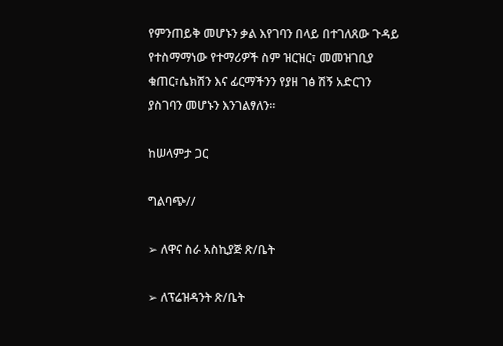የምንጠይቅ መሆኑን ቃል እየገባን በላይ በተገለጸው ጉዳይ የተስማማነው የተማሪዎች ስም ዝርዝር፣ መመዝገቢያ
ቁጠር፣ሴክሽን እና ፊርማችንን የያዘ ገፅ ሽኝ አድርገን ያስገባን መሆኑን እንገልፃለን፡፡

ከሠላምታ ጋር

ግልባጭ//

➢ ለዋና ስራ አስኪያጅ ጽ/ቤት

➢ ለፕሬዝዳንት ጽ/ቤት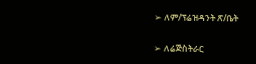➢ ለም/ፕሬዝዳንት ጽ/ቤት

➢ ለሬጅስትራር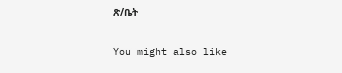ጽ/ቤት

You might also like